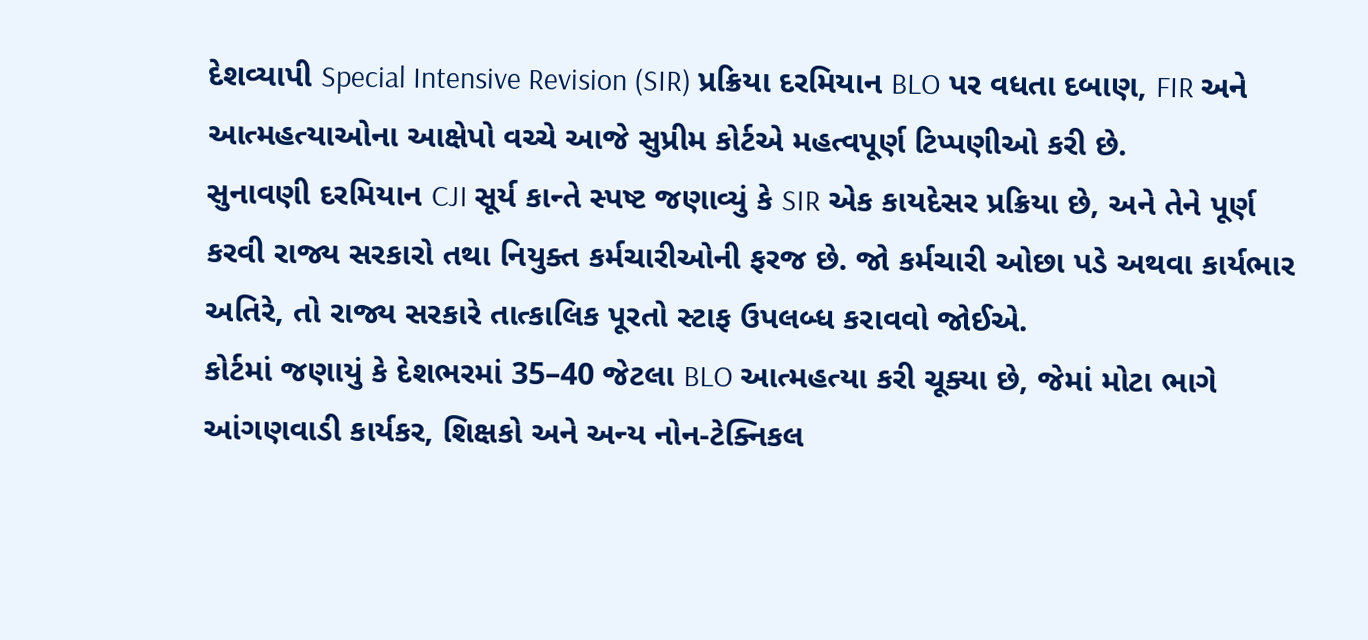દેશવ્યાપી Special Intensive Revision (SIR) પ્રક્રિયા દરમિયાન BLO પર વધતા દબાણ, FIR અને આત્મહત્યાઓના આક્ષેપો વચ્ચે આજે સુપ્રીમ કોર્ટએ મહત્વપૂર્ણ ટિપ્પણીઓ કરી છે.
સુનાવણી દરમિયાન CJI સૂર્ય કાન્તે સ્પષ્ટ જણાવ્યું કે SIR એક કાયદેસર પ્રક્રિયા છે, અને તેને પૂર્ણ કરવી રાજ્ય સરકારો તથા નિયુક્ત કર્મચારીઓની ફરજ છે. જો કર્મચારી ઓછા પડે અથવા કાર્યભાર અતિરે, તો રાજ્ય સરકારે તાત્કાલિક પૂરતો સ્ટાફ ઉપલબ્ધ કરાવવો જોઈએ.
કોર્ટમાં જણાયું કે દેશભરમાં 35–40 જેટલા BLO આત્મહત્યા કરી ચૂક્યા છે, જેમાં મોટા ભાગે આંગણવાડી કાર્યકર, શિક્ષકો અને અન્ય નોન-ટેક્નિકલ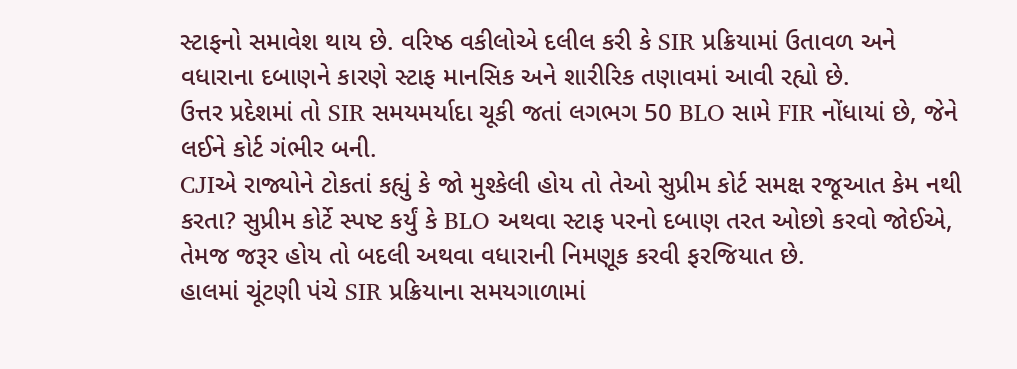સ્ટાફનો સમાવેશ થાય છે. વરિષ્ઠ વકીલોએ દલીલ કરી કે SIR પ્રક્રિયામાં ઉતાવળ અને વધારાના દબાણને કારણે સ્ટાફ માનસિક અને શારીરિક તણાવમાં આવી રહ્યો છે.
ઉત્તર પ્રદેશમાં તો SIR સમયમર્યાદા ચૂકી જતાં લગભગ 50 BLO સામે FIR નોંધાયાં છે, જેને લઈને કોર્ટ ગંભીર બની.
CJIએ રાજ્યોને ટોકતાં કહ્યું કે જો મુશ્કેલી હોય તો તેઓ સુપ્રીમ કોર્ટ સમક્ષ રજૂઆત કેમ નથી કરતા? સુપ્રીમ કોર્ટે સ્પષ્ટ કર્યું કે BLO અથવા સ્ટાફ પરનો દબાણ તરત ઓછો કરવો જોઈએ, તેમજ જરૂર હોય તો બદલી અથવા વધારાની નિમણૂક કરવી ફરજિયાત છે.
હાલમાં ચૂંટણી પંચે SIR પ્રક્રિયાના સમયગાળામાં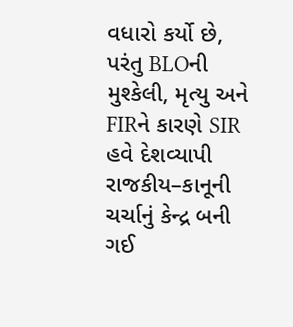વધારો કર્યો છે, પરંતુ BLOની મુશ્કેલી, મૃત્યુ અને FIRને કારણે SIR હવે દેશવ્યાપી રાજકીય–કાનૂની ચર્ચાનું કેન્દ્ર બની ગઈ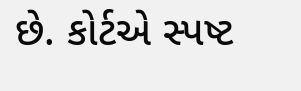છે. કોર્ટએ સ્પષ્ટ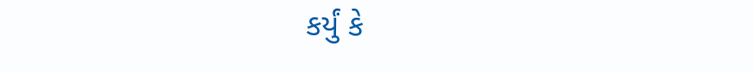કર્યું કે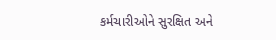કર્મચારીઓને સુરક્ષિત અને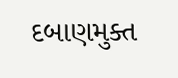દબાણમુક્ત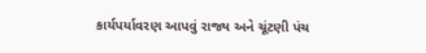કાર્યપર્યાવરણ આપવું રાજ્ય અને ચૂંટણી પંચ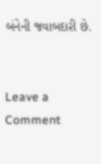બંનેની જવાબદારી છે.


Leave a Comment